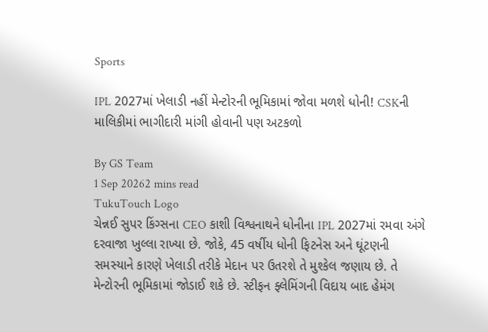Sports

IPL 2027માં ખેલાડી નહીં મેન્ટોરની ભૂમિકામાં જોવા મળશે ધોની! CSKની માલિકીમાં ભાગીદારી માંગી હોવાની પણ અટકળો

By GS Team
1 Sep 20262 mins read
TukuTouch Logo
ચેન્નઈ સુપર કિંગ્સના CEO કાશી વિશ્વનાથને ધોનીના IPL 2027માં રમવા અંગે દરવાજા ખુલ્લા રાખ્યા છે. જોકે, 45 વર્ષીય ધોની ફિટનેસ અને ઘૂંટણની સમસ્યાને કારણે ખેલાડી તરીકે મેદાન પર ઉતરશે તે મુશ્કેલ જણાય છે. તે મેન્ટોરની ભૂમિકામાં જોડાઈ શકે છે. સ્ટીફન ફ્લેમિંગની વિદાય બાદ હેમંગ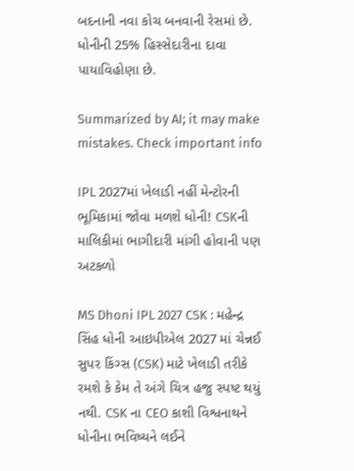બદનાની નવા કોચ બનવાની રેસમાં છે. ધોનીની 25% હિસ્સેદારીના દાવા પાયાવિહોણા છે.

Summarized by AI; it may make mistakes. Check important info

IPL 2027માં ખેલાડી નહીં મેન્ટોરની ભૂમિકામાં જોવા મળશે ધોની! CSKની માલિકીમાં ભાગીદારી માંગી હોવાની પણ અટકળો

MS Dhoni IPL 2027 CSK : મહેન્દ્ર સિંહ ધોની આઇપીએલ 2027 માં ચેન્નઈ સુપર કિંગ્સ (CSK) માટે ખેલાડી તરીકે રમશે કે કેમ તે અંગે ચિત્ર હજુ સ્પષ્ટ થયું નથી. CSK ના CEO કાશી વિશ્વનાથને ધોનીના ભવિષ્યને લઈને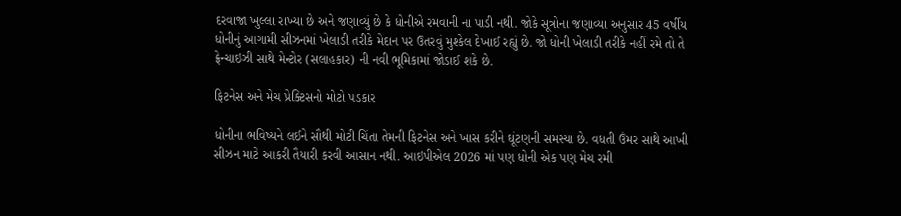દરવાજા ખુલ્લા રાખ્યા છે અને જણાવ્યું છે કે ધોનીએ રમવાની ના પાડી નથી. જોકે સૂત્રોના જણાવ્યા અનુસાર 45 વર્ષીય ધોનીનું આગામી સીઝનમાં ખેલાડી તરીકે મેદાન પર ઉતરવું મુશ્કેલ દેખાઈ રહ્યું છે. જો ધોની ખેલાડી તરીકે નહીં રમે તો તે ફ્રેન્ચાઇઝી સાથે મેન્ટોર (સલાહકાર) ની નવી ભૂમિકામાં જોડાઈ શકે છે.

ફિટનેસ અને મેચ પ્રેક્ટિસનો મોટો પડકાર

ધોનીના ભવિષ્યને લઈને સૌથી મોટી ચિંતા તેમની ફિટનેસ અને ખાસ કરીને ઘૂંટણની સમસ્યા છે. વધતી ઉંમર સાથે આખી સીઝન માટે આકરી તૈયારી કરવી આસાન નથી. આઇપીએલ 2026 માં પણ ધોની એક પણ મેચ રમી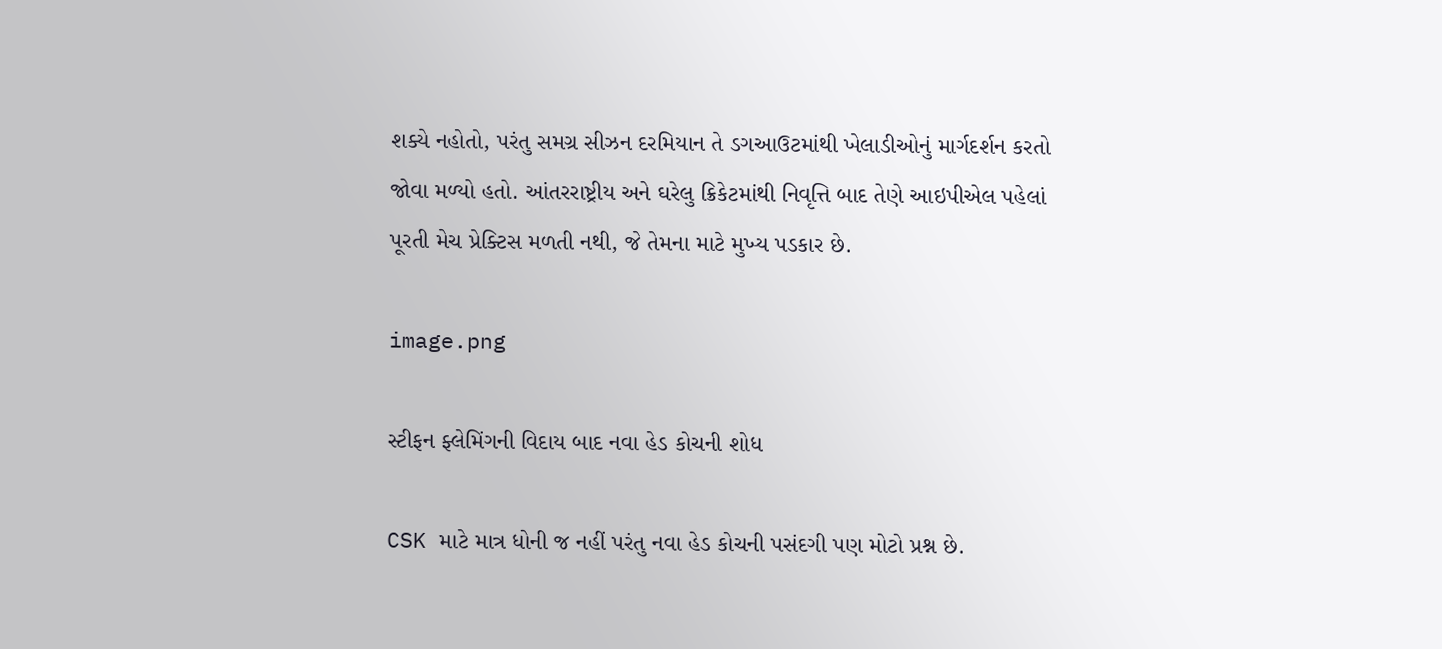શક્યે નહોતો, પરંતુ સમગ્ર સીઝન દરમિયાન તે ડગઆઉટમાંથી ખેલાડીઓનું માર્ગદર્શન કરતો જોવા મળ્યો હતો. આંતરરાષ્ટ્રીય અને ઘરેલુ ક્રિકેટમાંથી નિવૃત્તિ બાદ તેણે આઇપીએલ પહેલાં પૂરતી મેચ પ્રેક્ટિસ મળતી નથી, જે તેમના માટે મુખ્ય પડકાર છે.

image.png

સ્ટીફન ફ્લેમિંગની વિદાય બાદ નવા હેડ કોચની શોધ

CSK માટે માત્ર ધોની જ નહીં પરંતુ નવા હેડ કોચની પસંદગી પણ મોટો પ્રશ્ન છે.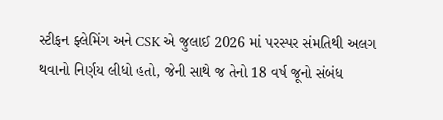સ્ટીફન ફ્લેમિંગ અને CSK એ જુલાઈ 2026 માં પરસ્પર સંમતિથી અલગ થવાનો નિર્ણય લીધો હતો, જેની સાથે જ તેનો 18 વર્ષ જૂનો સંબંધ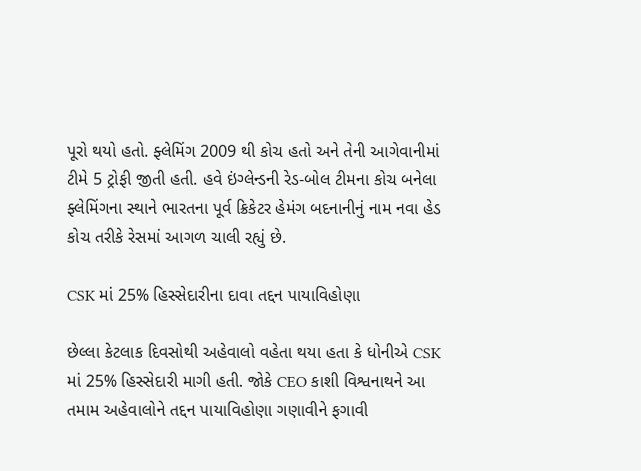પૂરો થયો હતો. ફ્લેમિંગ 2009 થી કોચ હતો અને તેની આગેવાનીમાં ટીમે 5 ટ્રોફી જીતી હતી. હવે ઇંગ્લેન્ડની રેડ-બોલ ટીમના કોચ બનેલા ફ્લેમિંગના સ્થાને ભારતના પૂર્વ ક્રિકેટર હેમંગ બદનાનીનું નામ નવા હેડ કોચ તરીકે રેસમાં આગળ ચાલી રહ્યું છે.

CSK માં 25% હિસ્સેદારીના દાવા તદ્દન પાયાવિહોણા

છેલ્લા કેટલાક દિવસોથી અહેવાલો વહેતા થયા હતા કે ધોનીએ CSK માં 25% હિસ્સેદારી માગી હતી. જોકે CEO કાશી વિશ્વનાથને આ તમામ અહેવાલોને તદ્દન પાયાવિહોણા ગણાવીને ફગાવી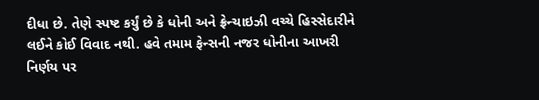દીધા છે. તેણે સ્પષ્ટ કર્યું છે કે ધોની અને ફ્રેન્ચાઇઝી વચ્ચે હિસ્સેદારીને લઈને કોઈ વિવાદ નથી. હવે તમામ ફેન્સની નજર ધોનીના આખરી નિર્ણય પર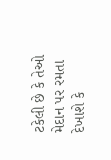ટકેલી છે કે તેઓ મેદાન પર રમતા દેખાશે કે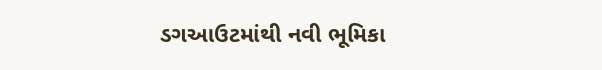ડગઆઉટમાંથી નવી ભૂમિકા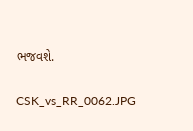ભજવશે.

CSK_vs_RR_0062.JPG